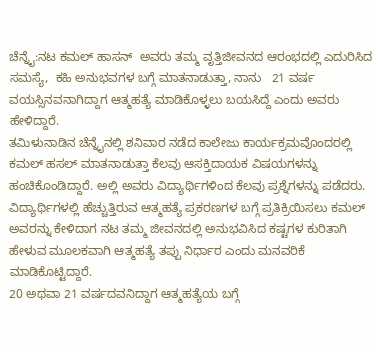ಚೆನ್ನೈ:ನಟ ಕಮಲ್ ಹಾಸನ್  ಅವರು ತಮ್ಮ ವೃತ್ತಿಜೀವನದ ಆರಂಭದಲ್ಲಿ ಎದುರಿಸಿದ ಸಮಸ್ಯೆ,  ಕಹಿ ಅನುಭವಗಳ ಬಗ್ಗೆ ಮಾತನಾಡುತ್ತಾ, ನಾನು   21 ವರ್ಷ ವಯಸ್ಸಿನವನಾಗಿದ್ದಾಗ ಆತ್ಮಹತ್ಯೆ ಮಾಡಿಕೊಳ್ಳಲು ಬಯಸಿದ್ದೆ ಎಂದು ಅವರು ಹೇಳಿದ್ದಾರೆ.
ತಮಿಳುನಾಡಿನ ಚೆನ್ನೈನಲ್ಲಿ ಶನಿವಾರ ನಡೆದ ಕಾಲೇಜು ಕಾರ್ಯಕ್ರಮವೊಂದರಲ್ಲಿ ಕಮಲ್ ಹಸಲ್ ಮಾತನಾಡುತ್ತಾ ಕೆಲವು ಆಸಕ್ತಿದಾಯಕ ವಿಷಯಗಳನ್ನು ಹಂಚಿಕೊಂಡಿದ್ದಾರೆ. ಅಲ್ಲಿ ಅವರು ವಿದ್ಯಾರ್ಥಿಗಳಿಂದ ಕೆಲವು ಪ್ರಶ್ನೆಗಳನ್ನು ಪಡೆದರು. ವಿದ್ಯಾರ್ಥಿಗಳಲ್ಲಿ ಹೆಚ್ಚುತ್ತಿರುವ ಆತ್ಮಹತ್ಯೆ ಪ್ರಕರಣಗಳ ಬಗ್ಗೆ ಪ್ರತಿಕ್ರಿಯಿಸಲು ಕಮಲ್ ಅವರನ್ನು ಕೇಳಿದಾಗ ನಟ ತಮ್ಮ ಜೀವನದಲ್ಲಿ ಅನುಭವಿಸಿದ ಕಷ್ಟಗಳ ಕುರಿತಾಗಿ ಹೇಳುವ ಮೂಲಕವಾಗಿ ಆತ್ಮಹತ್ಯೆ ತಪ್ಪು ನಿರ್ಧಾರ ಎಂದು ಮನವರಿಕೆ ಮಾಡಿಕೊಟ್ಟಿದ್ದಾರೆ.
20 ಅಥವಾ 21 ವರ್ಷದವನಿದ್ದಾಗ ಆತ್ಮಹತ್ಯೆಯ ಬಗ್ಗೆ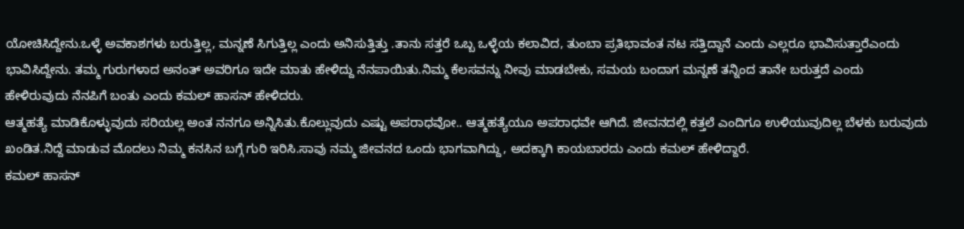ಯೋಚಿಸಿದ್ದೇನು.ಒಳ್ಳೆ ಅವಕಾಶಗಳು ಬರುತ್ತಿಲ್ಲ, ಮನ್ನಣೆ ಸಿಗುತ್ತಿಲ್ಲ ಎಂದು ಅನಿಸುತ್ತಿತ್ತು .ತಾನು ಸತ್ತರೆ ಒಬ್ಬ ಒಳ್ಳೆಯ ಕಲಾವಿದ, ತುಂಬಾ ಪ್ರತಿಭಾವಂತ ನಟ ಸತ್ತಿದ್ದಾನೆ ಎಂದು ಎಲ್ಲರೂ ಭಾವಿಸುತ್ತಾರೆಎಂದು ಭಾವಿಸಿದ್ದೇನು. ತಮ್ಮ ಗುರುಗಳಾದ ಅನಂತ್ ಅವರಿಗೂ ಇದೇ ಮಾತು ಹೇಳಿದ್ದು ನೆನಪಾಯಿತು.ನಿಮ್ಮ ಕೆಲಸವನ್ನು ನೀವು ಮಾಡಬೇಕು, ಸಮಯ ಬಂದಾಗ ಮನ್ನಣೆ ತನ್ನಿಂದ ತಾನೇ ಬರುತ್ತದೆ ಎಂದು ಹೇಳಿರುವುದು ನೆನಪಿಗೆ ಬಂತು ಎಂದು ಕಮಲ್ ಹಾಸನ್ ಹೇಳಿದರು.
ಆತ್ಮಹತ್ಯೆ ಮಾಡಿಕೊಳ್ಳುವುದು ಸರಿಯಲ್ಲ ಅಂತ ನನಗೂ ಅನ್ನಿಸಿತು.ಕೊಲ್ಲುವುದು ಎಷ್ಟು ಅಪರಾಧವೋ.. ಆತ್ಮಹತ್ಯೆಯೂ ಅಪರಾಧವೇ ಆಗಿದೆ. ಜೀವನದಲ್ಲಿ ಕತ್ತಲೆ ಎಂದಿಗೂ ಉಳಿಯುವುದಿಲ್ಲ ಬೆಳಕು ಬರುವುದು ಖಂಡಿತ.ನಿದ್ದೆ ಮಾಡುವ ಮೊದಲು ನಿಮ್ಮ ಕನಸಿನ ಬಗ್ಗೆ ಗುರಿ ಇರಿಸಿ.ಸಾವು ನಮ್ಮ ಜೀವನದ ಒಂದು ಭಾಗವಾಗಿದ್ದು, ಅದಕ್ಕಾಗಿ ಕಾಯಬಾರದು ಎಂದು ಕಮಲ್ ಹೇಳಿದ್ದಾರೆ.
ಕಮಲ್ ಹಾಸನ್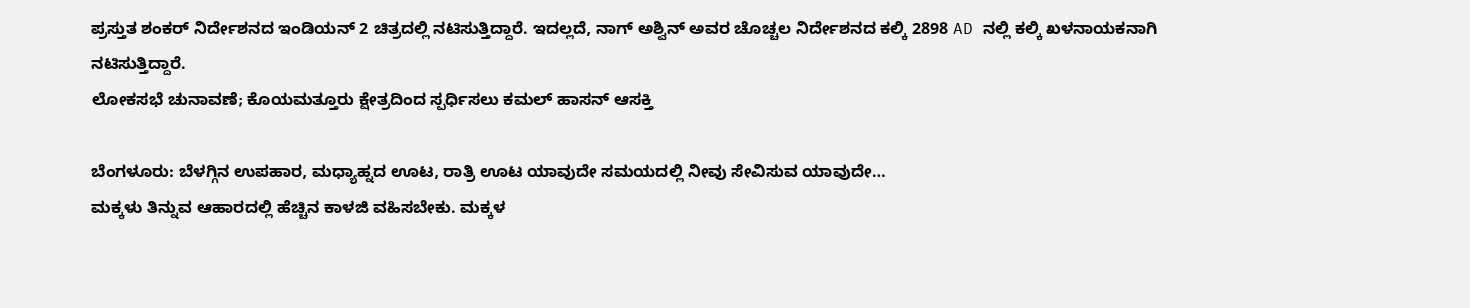ಪ್ರಸ್ತುತ ಶಂಕರ್ ನಿರ್ದೇಶನದ ಇಂಡಿಯನ್ 2 ಚಿತ್ರದಲ್ಲಿ ನಟಿಸುತ್ತಿದ್ದಾರೆ. ಇದಲ್ಲದೆ, ನಾಗ್ ಅಶ್ವಿನ್ ಅವರ ಚೊಚ್ಚಲ ನಿರ್ದೇಶನದ ಕಲ್ಕಿ 2898 AD ನಲ್ಲಿ ಕಲ್ಕಿ ಖಳನಾಯಕನಾಗಿ ನಟಿಸುತ್ತಿದ್ದಾರೆ.
ಲೋಕಸಭೆ ಚುನಾವಣೆ; ಕೊಯಮತ್ತೂರು ಕ್ಷೇತ್ರದಿಂದ ಸ್ಪರ್ಧಿಸಲು ಕಮಲ್ ಹಾಸನ್ ಆಸಕ್ತಿ

ಬೆಂಗಳೂರು: ಬೆಳಗ್ಗಿನ ಉಪಹಾರ, ಮಧ್ಯಾಹ್ನದ ಊಟ, ರಾತ್ರಿ ಊಟ ಯಾವುದೇ ಸಮಯದಲ್ಲಿ ನೀವು ಸೇವಿಸುವ ಯಾವುದೇ…
ಮಕ್ಕಳು ತಿನ್ನುವ ಆಹಾರದಲ್ಲಿ ಹೆಚ್ಚಿನ ಕಾಳಜಿ ವಹಿಸಬೇಕು. ಮಕ್ಕಳ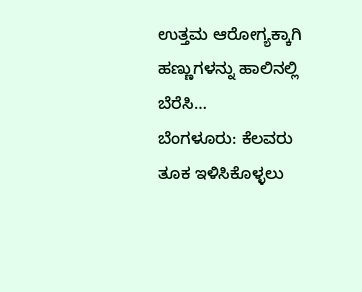ಉತ್ತಮ ಆರೋಗ್ಯಕ್ಕಾಗಿ ಹಣ್ಣುಗಳನ್ನು ಹಾಲಿನಲ್ಲಿ ಬೆರೆಸಿ…
ಬೆಂಗಳೂರು: ಕೆಲವರು ತೂಕ ಇಳಿಸಿಕೊಳ್ಳಲು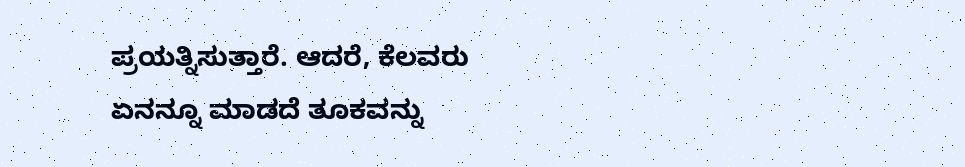ಪ್ರಯತ್ನಿಸುತ್ತಾರೆ. ಆದರೆ, ಕೆಲವರು ಏನನ್ನೂ ಮಾಡದೆ ತೂಕವನ್ನು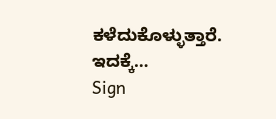ಕಳೆದುಕೊಳ್ಳುತ್ತಾರೆ. ಇದಕ್ಕೆ…
Sign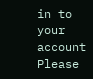in to your account
Please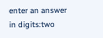enter an answer in digits:two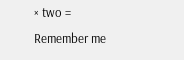× two =
Remember me